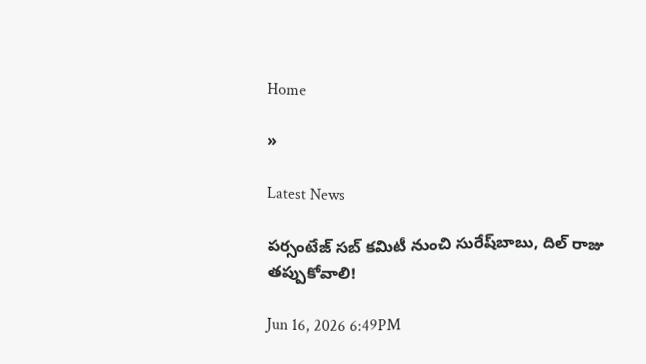Home

»

Latest News

పర్సంటేజ్ సబ్ కమిటీ నుంచి సురేష్‌బాబు, దిల్ రాజు తప్పుకోవాలి!

Jun 16, 2026 6:49PM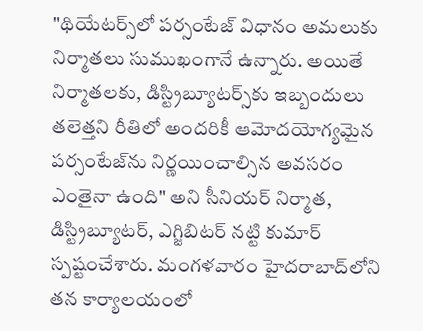"థియేటర్స్‌లో పర్సంటేజ్ విధానం అమలుకు నిర్మాతలు సుముఖంగానే ఉన్నారు. అయితే నిర్మాతలకు, డిస్ట్రిబ్యూటర్స్‌కు ఇబ్బందులు తలెత్తని రీతిలో అందరికీ ఆమోదయోగ్యమైన పర్సంటేజ్‌ను నిర్ణయించాల్సిన అవసరం ఎంతైనా ఉంది" అని సీనియర్ నిర్మాత, డిస్ట్రిబ్యూటర్, ఎగ్జిబిటర్ నట్టి కుమార్ స్పష్టంచేశారు. మంగళవారం హైదరాబాద్‌లోని తన కార్యాలయంలో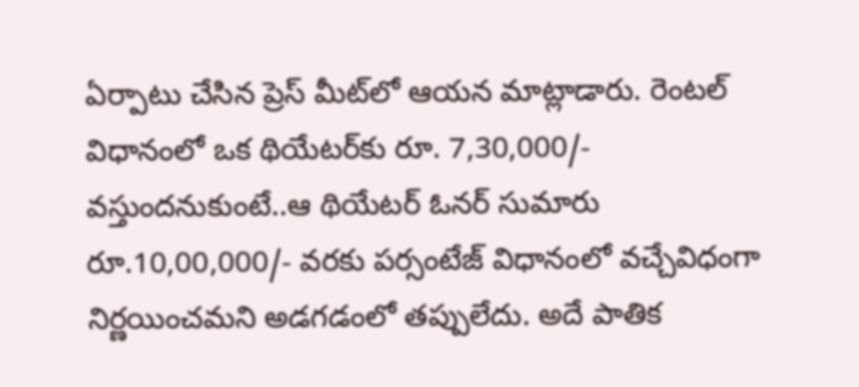ఏర్పాటు చేసిన ప్రెస్ మీట్‌లో ఆయన మాట్లాడారు. రెంటల్ విధానంలో ఒక థియేటర్‌కు రూ. 7,30,000/- వస్తుందనుకుంటే..ఆ థియేటర్ ఓనర్ సుమారు రూ.10,00,000/- వరకు పర్సంటేజ్ విధానంలో వచ్చేవిధంగా నిర్ణయించమని అడగడంలో తప్పులేదు. అదే పాతిక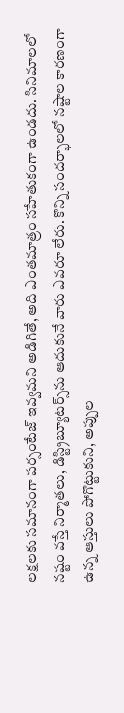లక్షలకు సమానంగా పర్సంటేజ్ ఇవ్వమని అడిగితే, అది ఎంతమాత్రం సహేతుకంగా ఉండదు. సినిమాలలో నష్టం వస్తే నిర్మాతలు, డిస్ట్రిబ్యూటర్స్‌ను ఆదుకునే వారు ఎవరూ లేరు. కొన్ని సందర్భాలలో నష్టాల కారణంగా ఉన్న ఆస్తులు పోగొట్టుకుని, అప్పుల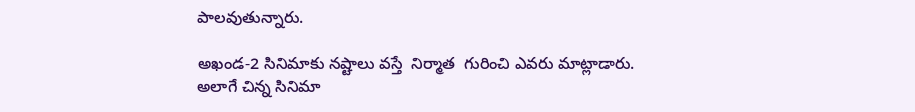పాలవుతున్నారు.

అఖండ-2 సినిమాకు నష్టాలు వస్తే  నిర్మాత  గురించి ఎవరు మాట్లాడారు. అలాగే చిన్న సినిమా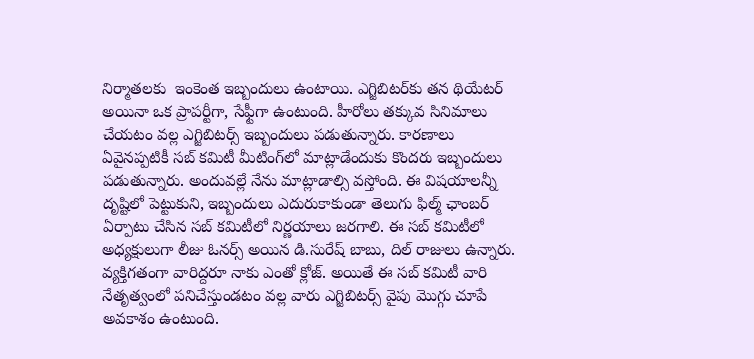నిర్మాతలకు  ఇంకెంత ఇబ్బందులు ఉంటాయి. ఎగ్జిబిటర్‌కు తన థియేటర్ అయినా ఒక ప్రాపర్టీగా, సేఫ్టీగా ఉంటుంది. హీరోలు తక్కువ సినిమాలు చేయటం వల్ల ఎగ్జిబిటర్స్ ఇబ్బందులు పడుతున్నారు. కారణాలు ఏవైనప్పటికీ సబ్ కమిటీ మీటింగ్‌లో మాట్లాడేందుకు కొందరు ఇబ్బందులు పడుతున్నారు. అందువల్లే నేను మాట్లాడాల్సి వస్తోంది. ఈ విషయాలన్నీ దృష్టిలో పెట్టుకుని, ఇబ్బందులు ఎదురుకాకుండా తెలుగు ఫిల్మ్ ఛాంబర్ ఏర్పాటు చేసిన సబ్ కమిటీలో నిర్ణయాలు జరగాలి. ఈ సబ్ కమిటీలో అధ్యక్షులుగా లీజు ఓనర్స్ అయిన డి.సురేష్ బాబు, దిల్ రాజులు ఉన్నారు. వ్యక్తిగతంగా వారిద్దరూ నాకు ఎంతో క్లోజ్. అయితే ఈ సబ్ కమిటీ వారి నేతృత్వంలో పనిచేస్తుండటం వల్ల వారు ఎగ్జిబిటర్స్ వైపు మొగ్గు చూపే అవకాశం ఉంటుంది.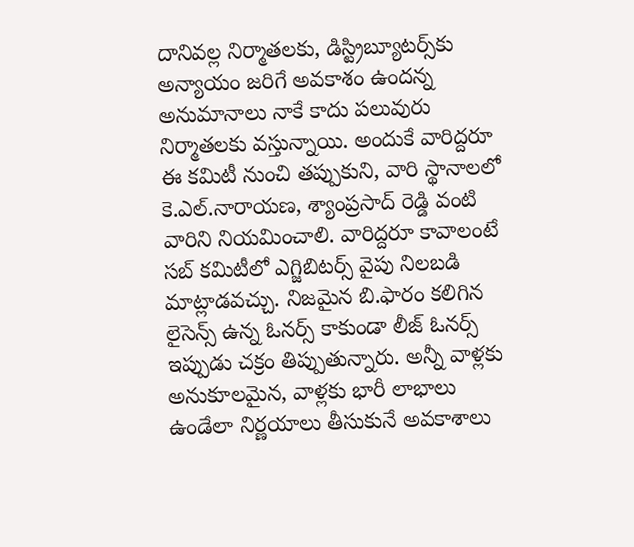దానివల్ల నిర్మాతలకు, డిస్ట్రిబ్యూటర్స్‌కు అన్యాయం జరిగే అవకాశం ఉందన్న అనుమానాలు నాకే కాదు పలువురు నిర్మాతలకు వస్తున్నాయి. అందుకే వారిద్దరూ ఈ కమిటీ నుంచి తప్పుకుని, వారి స్థానాలలో కె.ఎల్.నారాయణ, శ్యాంప్రసాద్ రెడ్డి వంటి వారిని నియమించాలి. వారిద్దరూ కావాలంటే సబ్ కమిటీలో ఎగ్జిబిటర్స్ వైపు నిలబడి మాట్లాడవచ్చు. నిజమైన బి.ఫారం కలిగిన లైసెన్స్ ఉన్న ఓనర్స్ కాకుండా లీజ్ ఓనర్స్ ఇప్పుడు చక్రం తిప్పుతున్నారు. అన్నీ వాళ్లకు అనుకూలమైన, వాళ్లకు భారీ లాభాలు ఉండేలా నిర్ణయాలు తీసుకునే అవకాశాలు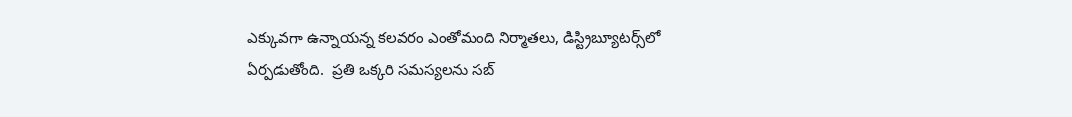ఎక్కువగా ఉన్నాయన్న కలవరం ఎంతోమంది నిర్మాతలు, డిస్ట్రిబ్యూటర్స్‌లో ఏర్పడుతోంది.  ప్రతి ఒక్కరి సమస్యలను సబ్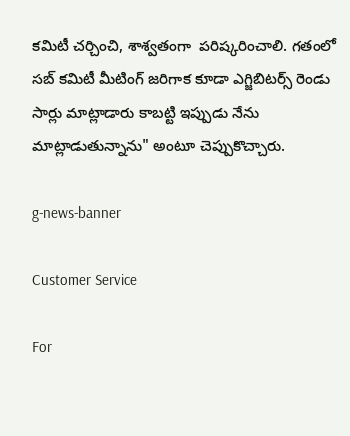కమిటీ చర్చించి, శాశ్వతంగా  పరిష్కరించాలి. గతంలో సబ్ కమిటీ మీటింగ్ జరిగాక కూడా ఎగ్జిబిటర్స్ రెండు సార్లు మాట్లాడారు కాబట్టి ఇప్పుడు నేను మాట్లాడుతున్నాను" అంటూ చెప్పుకొచ్చారు.

g-news-banner

Customer Service

For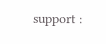support :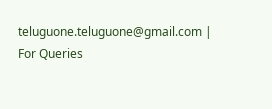teluguone.teluguone@gmail.com | For Queries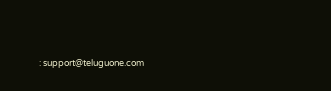: support@teluguone.com